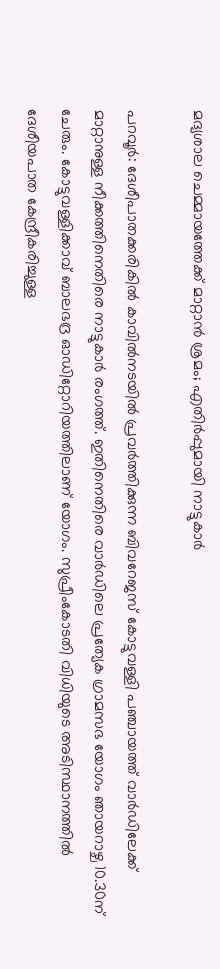മദ്യശാല ചെമ്മായത്തേക്ക് മാറ്റാന്‍ ശ്രമം; എതിര്‍പ്പുമായി നാട്ടുകാര്‍

പറവൂര്‍: ദേശീപാതക്കരികില്‍ കാവില്‍നടയില്‍ പ്രവര്‍ത്തിക്കുന്ന ബിവറേജസ് കോട്ടുവള്ളി പഞ്ചായത്ത് വാര്‍ഡിലേക്ക് മാറ്റാനുള്ള നീക്കത്തിനെതിരെ നാട്ടുകാര്‍ രംഗത്ത്. ഇതിനെതിരെ വാര്‍ഡിലെ പ്രത്യേക ഗ്രാമസഭ യോഗം ഞായറാഴ്ച 10.30ന് ചേരും. കോട്ടുവള്ളിക്കാവ് ബാലഭദ്ര ഓഡിറ്റോറിയത്തിലാണ് യോഗം. സുപ്രീംകോടതി വിധിയുടെ അടിസ്ഥാനത്തില്‍ ദേശീയപാത കേന്ദ്രീകരിച്ചുള്ള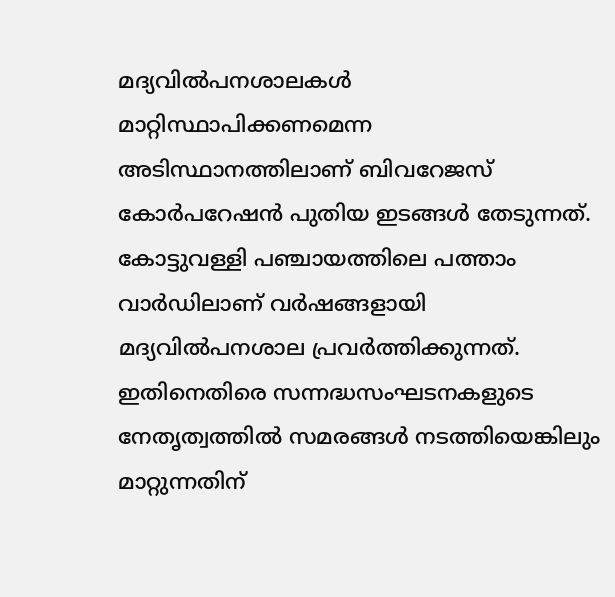മദ്യവില്‍പനശാലകള്‍ മാറ്റിസ്ഥാപിക്കണമെന്ന അടിസ്ഥാനത്തിലാണ് ബിവറേജസ് കോര്‍പറേഷന്‍ പുതിയ ഇടങ്ങള്‍ തേടുന്നത്. കോട്ടുവള്ളി പഞ്ചായത്തിലെ പത്താം വാര്‍ഡിലാണ് വര്‍ഷങ്ങളായി മദ്യവില്‍പനശാല പ്രവര്‍ത്തിക്കുന്നത്. ഇതിനെതിരെ സന്നദ്ധസംഘടനകളുടെ നേതൃത്വത്തില്‍ സമരങ്ങള്‍ നടത്തിയെങ്കിലും മാറ്റുന്നതിന്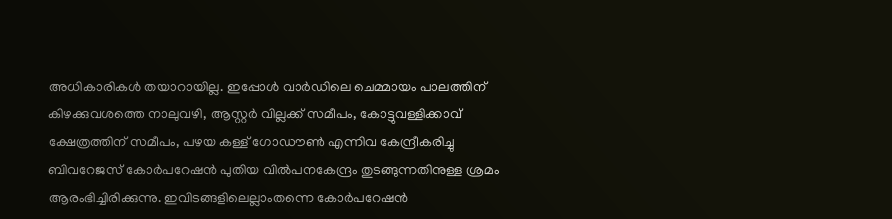അധികാരികള്‍ തയാറായില്ല. ഇപ്പോള്‍ വാര്‍ഡിലെ ചെമ്മായം പാലത്തിന് കിഴക്കുവശത്തെ നാലുവഴി, ആസ്റ്റര്‍ വില്ലക്ക് സമീപം, കോട്ടുവള്ളിക്കാവ് ക്ഷേത്രത്തിന് സമീപം, പഴയ കള്ള് ഗോഡൗണ്‍ എന്നിവ കേന്ദ്രീകരിച്ചു ബിവറേജസ് കോര്‍പറേഷന്‍ പുതിയ വില്‍പനകേന്ദ്രം തുടങ്ങുന്നതിനുള്ള ശ്രമം ആരംഭിച്ചിരിക്കുന്നു. ഇവിടങ്ങളിലെല്ലാംതന്നെ കോര്‍പറേഷന്‍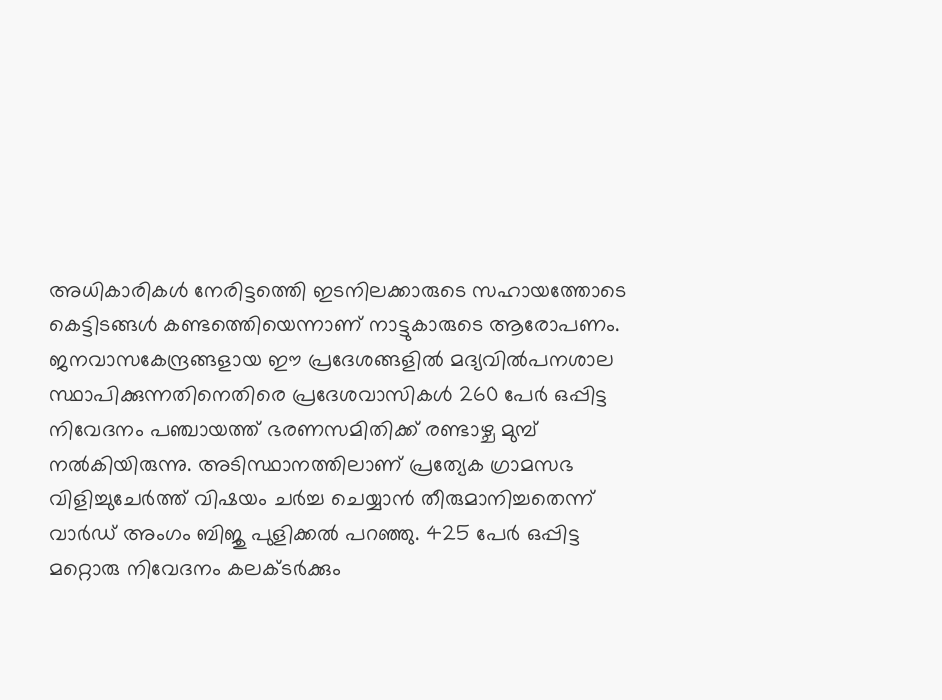അധികാരികള്‍ നേരിട്ടത്തെി ഇടനിലക്കാരുടെ സഹായത്തോടെ കെട്ടിടങ്ങള്‍ കണ്ടത്തെിയെന്നാണ് നാട്ടുകാരുടെ ആരോപണം. ജനവാസകേന്ദ്രങ്ങളായ ഈ പ്രദേശങ്ങളില്‍ മദ്യവില്‍പനശാല സ്ഥാപിക്കുന്നതിനെതിരെ പ്രദേശവാസികള്‍ 260 പേര്‍ ഒപ്പിട്ട നിവേദനം പഞ്ചായത്ത് ഭരണസമിതിക്ക് രണ്ടാഴ്ച മുമ്പ് നല്‍കിയിരുന്നു. അടിസ്ഥാനത്തിലാണ് പ്രത്യേക ഗ്രാമസഭ വിളിച്ചുചേര്‍ത്ത് വിഷയം ചര്‍ച്ച ചെയ്യാന്‍ തീരുമാനിച്ചതെന്ന് വാര്‍ഡ് അംഗം ബിജു പുളിക്കല്‍ പറഞ്ഞു. 425 പേര്‍ ഒപ്പിട്ട മറ്റൊരു നിവേദനം കലക്ടര്‍ക്കും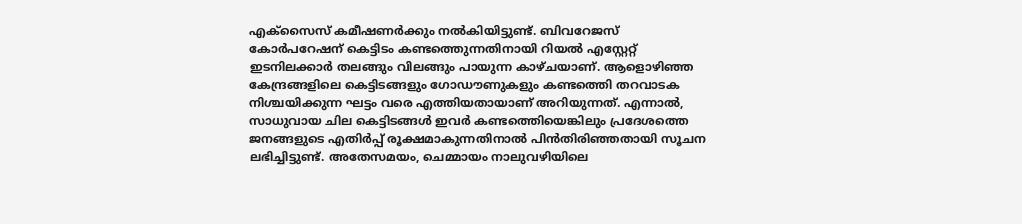എക്സൈസ് കമീഷണര്‍ക്കും നല്‍കിയിട്ടുണ്ട്. ബിവറേജസ് കോര്‍പറേഷന് കെട്ടിടം കണ്ടത്തെുന്നതിനായി റിയല്‍ എസ്റ്റേറ്റ് ഇടനിലക്കാര്‍ തലങ്ങും വിലങ്ങും പായുന്ന കാഴ്ചയാണ്. ആളൊഴിഞ്ഞ കേന്ദ്രങ്ങളിലെ കെട്ടിടങ്ങളും ഗോഡൗണുകളും കണ്ടത്തെി തറവാടക നിശ്ചയിക്കുന്ന ഘട്ടം വരെ എത്തിയതായാണ് അറിയുന്നത്. എന്നാല്‍, സാധുവായ ചില കെട്ടിടങ്ങള്‍ ഇവര്‍ കണ്ടത്തെിയെങ്കിലും പ്രദേശത്തെ ജനങ്ങളുടെ എതിര്‍പ്പ് രൂക്ഷമാകുന്നതിനാല്‍ പിന്‍തിരിഞ്ഞതായി സൂചന ലഭിച്ചിട്ടുണ്ട്. അതേസമയം, ചെമ്മായം നാലുവഴിയിലെ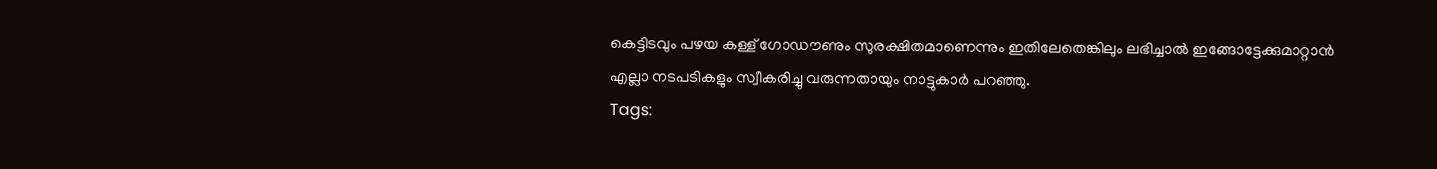കെട്ടിടവും പഴയ കള്ള് ഗോഡൗണും സുരക്ഷിതമാണെന്നും ഇതിലേതെങ്കിലും ലഭിച്ചാല്‍ ഇങ്ങോട്ടേക്കുമാറ്റാന്‍ എല്ലാ നടപടികളും സ്വീകരിച്ചു വരുന്നതായും നാട്ടുകാര്‍ പറഞ്ഞു.
Tags: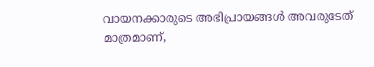വായനക്കാരുടെ അഭിപ്രായങ്ങള്‍ അവരുടേത് മാത്രമാണ്,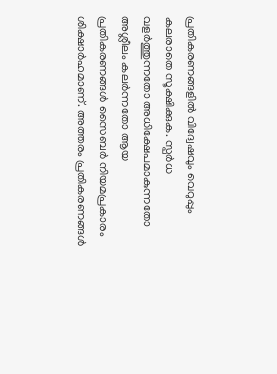പ്രതികരണങ്ങളിൽ വിദ്വേഷവും വെറുപ്പും കലരാതെ സൂക്ഷിക്കുക. സ്പർധ വളർത്തുന്നതോ അധിക്ഷേപമാകുന്നതോ അശ്ലീലം കലർന്നതോ ആയ പ്രതികരണങ്ങൾ സൈബർ നിയമപ്രകാരം ശിക്ഷാർഹമാണ്. അത്തരം പ്രതികരണങ്ങൾ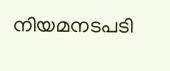നിയമനടപടി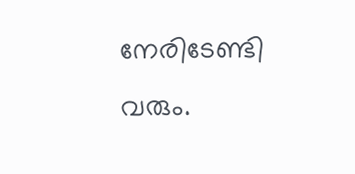നേരിടേണ്ടി വരും.